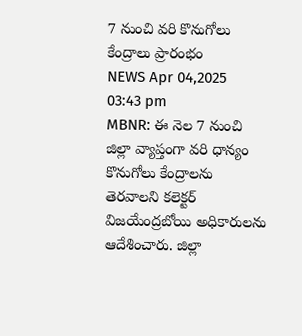7 నుంచి వరి కొనుగోలు కేంద్రాలు ప్రారంభం
NEWS Apr 04,2025 03:43 pm
MBNR: ఈ నెల 7 నుంచి జిల్లా వ్యాప్తంగా వరి ధాన్యం కొనుగోలు కేంద్రాలను తెరవాలని కలెక్టర్ విజయేంద్రబోయి అధికారులను ఆదేశించారు. జిల్లా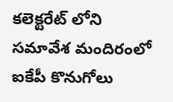కలెక్టరేట్ లోని సమావేశ మందిరంలో ఐకేపీ కొనుగోలు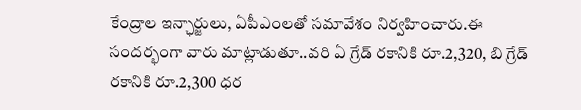కేంద్రాల ఇన్ఛార్జులు, ఏపీఎంలతో సమావేశం నిర్వహించారు.ఈ సందర్భంగా వారు మాట్లాడుతూ..వరి ఏ గ్రేడ్ రకానికి రూ.2,320, బి గ్రేడ్ రకానికి రూ.2,300 ధర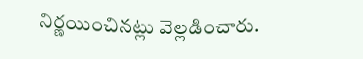నిర్ణయించినట్లు వెల్లడించారు.